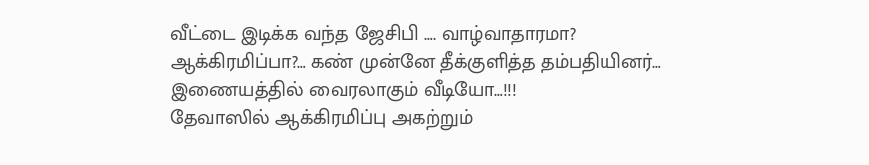வீட்டை இடிக்க வந்த ஜேசிபி …. வாழ்வாதாரமா? ஆக்கிரமிப்பா?… கண் முன்னே தீக்குளித்த தம்பதியினர்… இணையத்தில் வைரலாகும் வீடியோ…!!!
தேவாஸில் ஆக்கிரமிப்பு அகற்றும்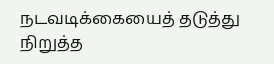நடவடிக்கையைத் தடுத்து நிறுத்த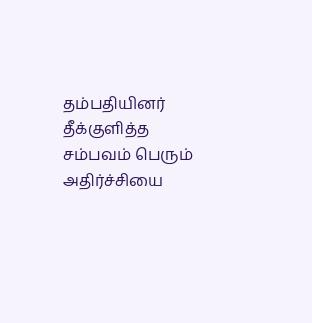தம்பதியினர் தீக்குளித்த சம்பவம் பெரும் அதிர்ச்சியை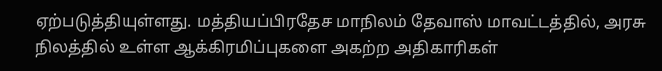ஏற்படுத்தியுள்ளது. மத்தியப்பிரதேச மாநிலம் தேவாஸ் மாவட்டத்தில், அரசு நிலத்தில் உள்ள ஆக்கிரமிப்புகளை அகற்ற அதிகாரிகள்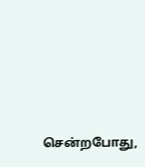சென்றபோது,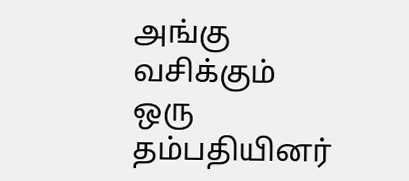அங்கு வசிக்கும் ஒரு தம்பதியினர்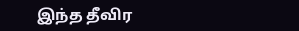இந்த தீவிர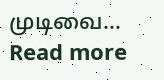முடிவை…
Read more